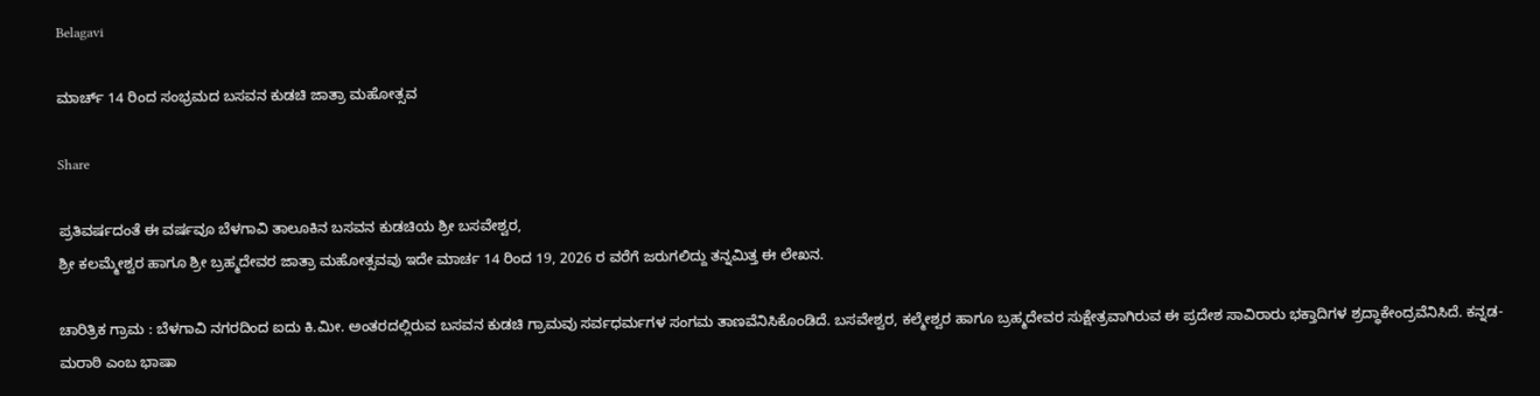Belagavi

ಮಾರ್ಚ್ 14 ರಿಂದ ಸಂಭ್ರಮದ ಬಸವನ ಕುಡಚಿ ಜಾತ್ರಾ ಮಹೋತ್ಸವ

Share

ಪ್ರತಿವರ್ಷದಂತೆ ಈ ವರ್ಷವೂ ಬೆಳಗಾವಿ ತಾಲೂಕಿನ ಬಸವನ ಕುಡಚಿಯ ಶ್ರೀ ಬಸವೇಶ್ವರ,
ಶ್ರೀ ಕಲಮ್ಮೇಶ್ವರ ಹಾಗೂ ಶ್ರೀ ಬ್ರಹ್ಮದೇವರ ಜಾತ್ರಾ ಮಹೋತ್ಸವವು ಇದೇ ಮಾರ್ಚ 14 ರಿಂದ 19, 2026 ರ ವರೆಗೆ ಜರುಗಲಿದ್ದು ತನ್ನಮಿತ್ತ ಈ ಲೇಖನ.

ಚಾರಿತ್ರಿಕ ಗ್ರಾಮ : ಬೆಳಗಾವಿ ನಗರದಿಂದ ಐದು ಕಿ.ಮೀ. ಅಂತರದಲ್ಲಿರುವ ಬಸವನ ಕುಡಚಿ ಗ್ರಾಮವು ಸರ್ವಧರ್ಮಗಳ ಸಂಗಮ ತಾಣವೆನಿಸಿಕೊಂಡಿದೆ. ಬಸವೇಶ್ವರ, ಕಲ್ಮೇಶ್ವರ ಹಾಗೂ ಬ್ರಹ್ಮದೇವರ ಸುಕ್ಷೇತ್ರವಾಗಿರುವ ಈ ಪ್ರದೇಶ ಸಾವಿರಾರು ಭಕ್ತಾದಿಗಳ ಶ್ರದ್ಧಾಕೇಂದ್ರವೆನಿಸಿದೆ. ಕನ್ನಡ-ಮರಾಠಿ ಎಂಬ ಭಾಷಾ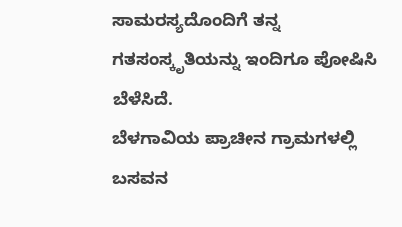ಸಾಮರಸ್ಯದೊಂದಿಗೆ ತನ್ನ ಗತಸಂಸ್ಕೃತಿಯನ್ನು ಇಂದಿಗೂ ಪೋಷಿಸಿ ಬೆಳೆಸಿದೆ.
ಬೆಳಗಾವಿಯ ಪ್ರಾಚೀನ ಗ್ರಾಮಗಳಲ್ಲಿ ಬಸವನ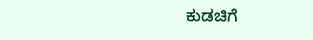ಕುಡಚಿಗೆ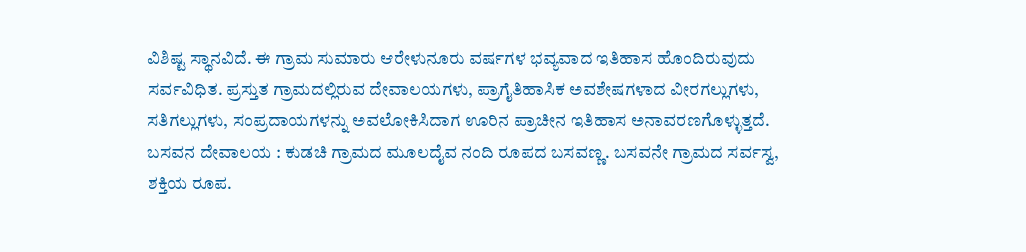ವಿಶಿಷ್ಟ ಸ್ಥಾನವಿದೆ. ಈ ಗ್ರಾಮ ಸುಮಾರು ಆರೇಳುನೂರು ವರ್ಷಗಳ ಭವ್ಯವಾದ ಇತಿಹಾಸ ಹೊಂದಿರುವುದು ಸರ್ವವಿಧಿತ. ಪ್ರಸ್ತುತ ಗ್ರಾಮದಲ್ಲಿರುವ ದೇವಾಲಯಗಳು, ಪ್ರಾಗೈತಿಹಾಸಿಕ ಅವಶೇಷಗಳಾದ ವೀರಗಲ್ಲುಗಳು, ಸತಿಗಲ್ಲುಗಳು, ಸಂಪ್ರದಾಯಗಳನ್ನು ಅವಲೋಕಿಸಿದಾಗ ಊರಿನ ಪ್ರಾಚೀನ ಇತಿಹಾಸ ಅನಾವರಣಗೊಳ್ಳುತ್ತದೆ.
ಬಸವನ ದೇವಾಲಯ : ಕುಡಚಿ ಗ್ರಾಮದ ಮೂಲದೈವ ನಂದಿ ರೂಪದ ಬಸವಣ್ಣ. ಬಸವನೇ ಗ್ರಾಮದ ಸರ್ವಸ್ವ, ಶಕ್ತಿಯ ರೂಪ.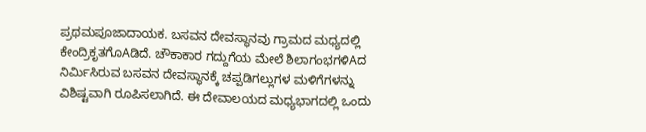ಪ್ರಥಮಪೂಜಾದಾಯಕ. ಬಸವನ ದೇವಸ್ಥಾನವು ಗ್ರಾಮದ ಮಧ್ಯದಲ್ಲಿ ಕೇಂದ್ರಿಕೃತಗೊAಡಿದೆ. ಚೌಕಾಕಾರ ಗದ್ದುಗೆಯ ಮೇಲೆ ಶಿಲಾಗಂಭಗಳಿAದ ನಿರ್ಮಿಸಿರುವ ಬಸವನ ದೇವಸ್ಥಾನಕ್ಕೆ ಚಪ್ಪಡಿಗಲ್ಲುಗಳ ಮಳಿಗೆಗಳನ್ನು ವಿಶಿಷ್ಟವಾಗಿ ರೂಪಿಸಲಾಗಿದೆ. ಈ ದೇವಾಲಯದ ಮಧ್ಯಭಾಗದಲ್ಲಿ ಒಂದು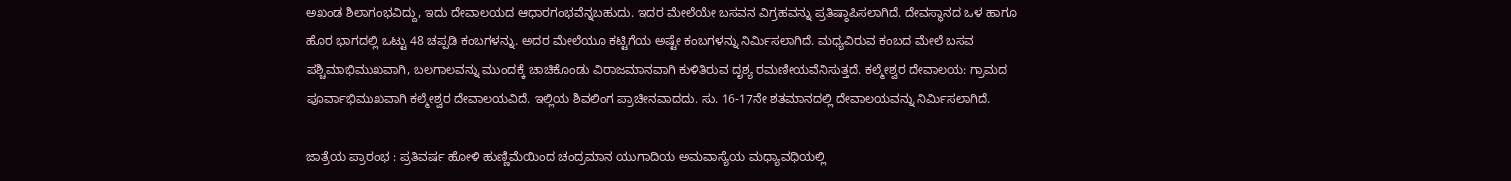ಅಖಂಡ ಶಿಲಾಗಂಭವಿದ್ದು, ಇದು ದೇವಾಲಯದ ಆಧಾರಗಂಭವೆನ್ನಬಹುದು. ಇದರ ಮೇಲೆಯೇ ಬಸವನ ವಿಗ್ರಹವನ್ನು ಪ್ರತಿಷ್ಠಾಪಿಸಲಾಗಿದೆ. ದೇವಸ್ಥಾನದ ಒಳ ಹಾಗೂ ಹೊರ ಭಾಗದಲ್ಲಿ ಒಟ್ಟು 48 ಚಪ್ಪಡಿ ಕಂಬಗಳನ್ನು. ಅದರ ಮೇಲೆಯೂ ಕಟ್ಟಿಗೆಯ ಅಷ್ಟೇ ಕಂಬಗಳನ್ನು ನಿರ್ಮಿಸಲಾಗಿದೆ. ಮಧ್ಯವಿರುವ ಕಂಬದ ಮೇಲೆ ಬಸವ ಪಶ್ಚಿಮಾಭಿಮುಖವಾಗಿ, ಬಲಗಾಲವನ್ನು ಮುಂದಕ್ಕೆ ಚಾಚಿಕೊಂಡು ವಿರಾಜಮಾನವಾಗಿ ಕುಳಿತಿರುವ ದೃಶ್ಯ ರಮಣೀಯವೆನಿಸುತ್ತದೆ. ಕಲ್ಮೇಶ್ವರ ದೇವಾಲಯ: ಗ್ರಾಮದ ಪೂರ್ವಾಭಿಮುಖವಾಗಿ ಕಲ್ಮೇಶ್ವರ ದೇವಾಲಯವಿದೆ. ಇಲ್ಲಿಯ ಶಿವಲಿಂಗ ಪ್ರಾಚೀನವಾದದು. ಸು. 16-17ನೇ ಶತಮಾನದಲ್ಲಿ ದೇವಾಲಯವನ್ನು ನಿರ್ಮಿಸಲಾಗಿದೆ.

ಜಾತ್ರೆಯ ಪ್ರಾರಂಭ : ಪ್ರತಿವರ್ಷ ಹೋಳಿ ಹುಣ್ಣಿಮೆಯಿಂದ ಚಂದ್ರಮಾನ ಯುಗಾದಿಯ ಅಮವಾಸ್ಯೆಯ ಮಧ್ಯಾವಧಿಯಲ್ಲಿ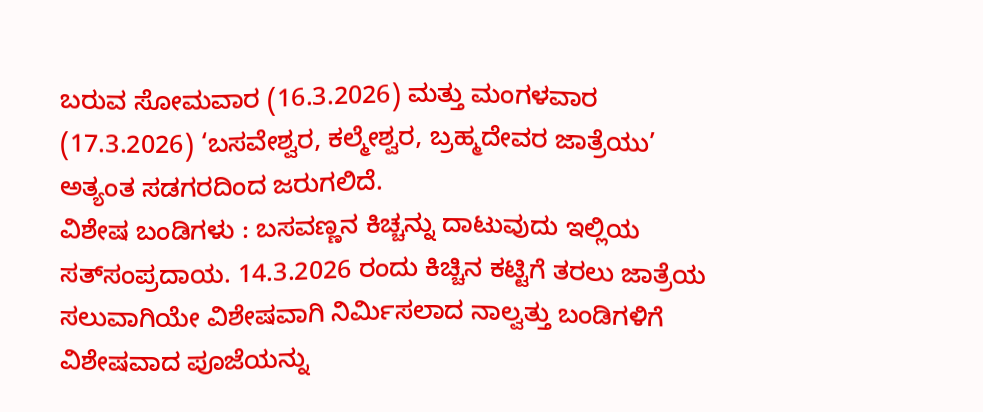ಬರುವ ಸೋಮವಾರ (16.3.2026) ಮತ್ತು ಮಂಗಳವಾರ (17.3.2026) ‘ಬಸವೇಶ್ವರ, ಕಲ್ಮೇಶ್ವರ, ಬ್ರಹ್ಮದೇವರ ಜಾತ್ರೆಯು’ ಅತ್ಯಂತ ಸಡಗರದಿಂದ ಜರುಗಲಿದೆ.
ವಿಶೇಷ ಬಂಡಿಗಳು : ಬಸವಣ್ಣನ ಕಿಚ್ಚನ್ನು ದಾಟುವುದು ಇಲ್ಲಿಯ ಸತ್‌ಸಂಪ್ರದಾಯ. 14.3.2026 ರಂದು ಕಿಚ್ಚಿನ ಕಟ್ಟಿಗೆ ತರಲು ಜಾತ್ರೆಯ ಸಲುವಾಗಿಯೇ ವಿಶೇಷವಾಗಿ ನಿರ್ಮಿಸಲಾದ ನಾಲ್ವತ್ತು ಬಂಡಿಗಳಿಗೆ ವಿಶೇಷವಾದ ಪೂಜೆಯನ್ನು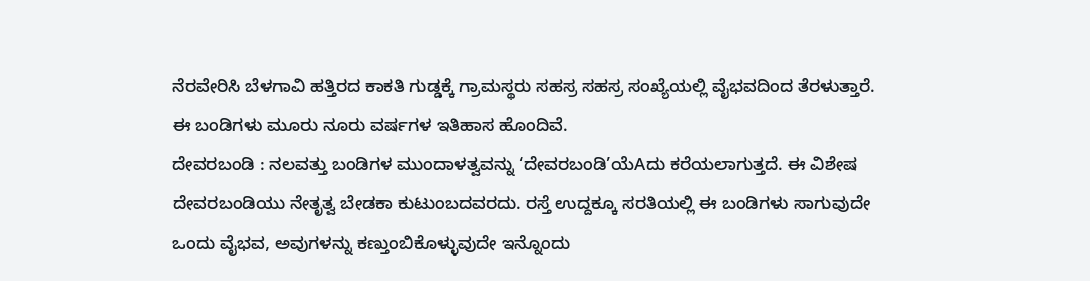ನೆರವೇರಿಸಿ ಬೆಳಗಾವಿ ಹತ್ತಿರದ ಕಾಕತಿ ಗುಡ್ಡಕ್ಕೆ ಗ್ರಾಮಸ್ಥರು ಸಹಸ್ರ ಸಹಸ್ರ ಸಂಖ್ಯೆಯಲ್ಲಿ ವೈಭವದಿಂದ ತೆರಳುತ್ತಾರೆ. ಈ ಬಂಡಿಗಳು ಮೂರು ನೂರು ವರ್ಷಗಳ ಇತಿಹಾಸ ಹೊಂದಿವೆ.
ದೇವರಬಂಡಿ : ನಲವತ್ತು ಬಂಡಿಗಳ ಮುಂದಾಳತ್ವವನ್ನು ‘ದೇವರಬಂಡಿ’ಯೆAದು ಕರೆಯಲಾಗುತ್ತದೆ. ಈ ವಿಶೇಷ ದೇವರಬಂಡಿಯು ನೇತೃತ್ವ ಬೇಡಕಾ ಕುಟುಂಬದವರದು. ರಸ್ತೆ ಉದ್ದಕ್ಕೂ ಸರತಿಯಲ್ಲಿ ಈ ಬಂಡಿಗಳು ಸಾಗುವುದೇ ಒಂದು ವೈಭವ, ಅವುಗಳನ್ನು ಕಣ್ತುಂಬಿಕೊಳ್ಳುವುದೇ ಇನ್ನೊಂದು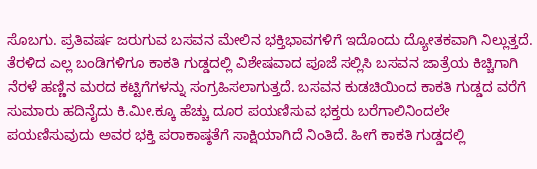ಸೊಬಗು. ಪ್ರತಿವರ್ಷ ಜರುಗುವ ಬಸವನ ಮೇಲಿನ ಭಕ್ತಿಭಾವಗಳಿಗೆ ಇದೊಂದು ದ್ಯೋತಕವಾಗಿ ನಿಲ್ಲುತ್ತದೆ. ತೆರಳಿದ ಎಲ್ಲ ಬಂಡಿಗಳಿಗೂ ಕಾಕತಿ ಗುಡ್ಡದಲ್ಲಿ ವಿಶೇಷವಾದ ಪೂಜೆ ಸಲ್ಲಿಸಿ ಬಸವನ ಜಾತ್ರೆಯ ಕಿಚ್ಚಿಗಾಗಿ ನೆರಳೆ ಹಣ್ಣಿನ ಮರದ ಕಟ್ಟಿಗೆಗಳನ್ನು ಸಂಗ್ರಹಿಸಲಾಗುತ್ತದೆ. ಬಸವನ ಕುಡಚಿಯಿಂದ ಕಾಕತಿ ಗುಡ್ಡದ ವರೆಗೆ ಸುಮಾರು ಹದಿನೈದು ಕಿ.ಮೀ.ಕ್ಕೂ ಹೆಚ್ಚು ದೂರ ಪಯಣಿಸುವ ಭಕ್ತರು ಬರೆಗಾಲಿನಿಂದಲೇ ಪಯಣಿಸುವುದು ಅವರ ಭಕ್ತಿ ಪರಾಕಾಷ್ಠತೆಗೆ ಸಾಕ್ಷಿಯಾಗಿದೆ ನಿಂತಿದೆ. ಹೀಗೆ ಕಾಕತಿ ಗುಡ್ಡದಲ್ಲಿ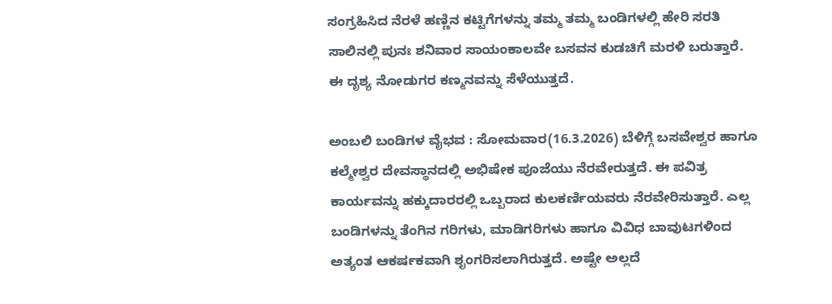ಸಂಗ್ರಹಿಸಿದ ನೆರಳೆ ಹಣ್ಣಿನ ಕಟ್ಟಿಗೆಗಳನ್ನು ತಮ್ಮ ತಮ್ಮ ಬಂಡಿಗಳಲ್ಲಿ ಹೇರಿ ಸರತಿ ಸಾಲಿನಲ್ಲಿ ಪುನಃ ಶನಿವಾರ ಸಾಯಂಕಾಲವೇ ಬಸವನ ಕುಡಚಿಗೆ ಮರಳಿ ಬರುತ್ತಾರೆ. ಈ ದೃಶ್ಯ ನೋಡುಗರ ಕಣ್ಮನವನ್ನು ಸೆಳೆಯುತ್ತದೆ.

ಅಂಬಲಿ ಬಂಡಿಗಳ ವೈಭವ : ಸೋಮವಾರ(16.3.2026) ಬೆಳಿಗ್ಗೆ ಬಸವೇಶ್ವರ ಹಾಗೂ ಕಲ್ಮೇಶ್ವರ ದೇವಸ್ಥಾನದಲ್ಲಿ ಅಭಿಷೇಕ ಪೂಜೆಯು ನೆರವೇರುತ್ತದೆ. ಈ ಪವಿತ್ರ ಕಾರ್ಯವನ್ನು ಹಕ್ಕುದಾರರಲ್ಲಿ ಒಬ್ಬರಾದ ಕುಲಕರ್ಣಿಯವರು ನೆರವೇರಿಸುತ್ತಾರೆ. ಎಲ್ಲ ಬಂಡಿಗಳನ್ನು ತೆಂಗಿನ ಗರಿಗಳು, ಮಾಡಿಗರಿಗಳು ಹಾಗೂ ವಿವಿಧ ಬಾವುಟಗಳಿಂದ ಅತ್ಯಂತ ಆಕರ್ಷಕವಾಗಿ ಶೃಂಗರಿಸಲಾಗಿರುತ್ತದೆ. ಅಷ್ಟೇ ಅಲ್ಲದೆ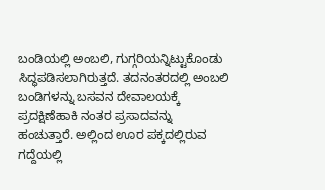ಬಂಡಿಯಲ್ಲಿ ಅಂಬಲಿ, ಗುಗ್ಗರಿಯನ್ನಿಟ್ಟುಕೊಂಡು ಸಿದ್ಧಪಡಿಸಲಾಗಿರುತ್ತದೆ. ತದನಂತರದಲ್ಲಿ ಅಂಬಲಿ ಬಂಡಿಗಳನ್ನು ಬಸವನ ದೇವಾಲಯಕ್ಕೆ ಪ್ರದಕ್ಷಿಣೆಹಾಕಿ ನಂತರ ಪ್ರಸಾದವನ್ನು ಹಂಚುತ್ತಾರೆ. ಅಲ್ಲಿಂದ ಊರ ಪಕ್ಕದಲ್ಲಿರುವ ಗದ್ದೆಯಲ್ಲಿ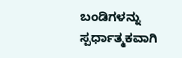ಬಂಡಿಗಳನ್ನು ಸ್ಪರ್ಧಾತ್ಮಕವಾಗಿ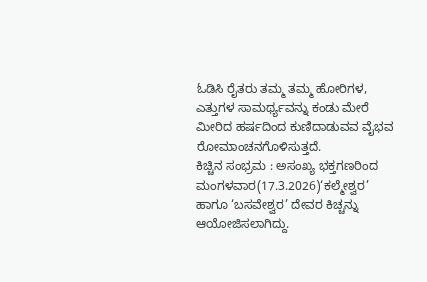ಓಡಿಸಿ ರೈತರು ತಮ್ಮ ತಮ್ಮ ಹೋರಿಗಳ, ಎತ್ತುಗಳ ಸಾಮರ್ಥ್ಯವನ್ನು ಕಂಡು ಮೇರೆ ಮೀರಿದ ಹರ್ಷದಿಂದ ಕುಣಿದಾಡುವವ ವೈಭವ ರೋಮಾಂಚನಗೊಳಿಸುತ್ತದೆ.
ಕಿಚ್ಚಿನ ಸಂಭ್ರಮ : ಅಸಂಖ್ಯ ಭಕ್ತಗಣರಿಂದ ಮಂಗಳವಾರ(17.3.2026)‘ಕಲ್ಮೇಶ್ವರ’ ಹಾಗೂ ‘ಬಸವೇಶ್ವರ’ ದೇವರ ಕಿಚ್ಚನ್ನು ಆಯೋಜಿಸಲಾಗಿದ್ದು.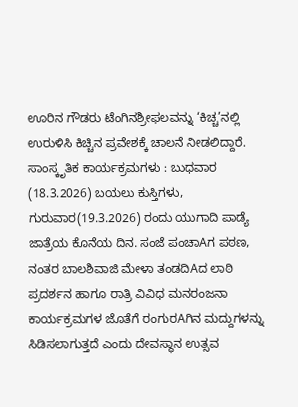ಊರಿನ ಗೌಡರು ಟೆಂಗಿನಶ್ರೀಫಲವನ್ನು ‘ಕಿಚ್ಚ’ನಲ್ಲಿ ಉರುಳಿಸಿ ಕಿಚ್ಚಿನ ಪ್ರವೇಶಕ್ಕೆ ಚಾಲನೆ ನೀಡಲಿದ್ದಾರೆ.
ಸಾಂಸ್ಕೃತಿಕ ಕಾರ್ಯಕ್ರಮಗಳು : ಬುಧವಾರ (18.3.2026) ಬಯಲು ಕುಸ್ತಿಗಳು, ಗುರುವಾರ(19.3.2026) ರಂದು ಯುಗಾದಿ ಪಾಡ್ಯೆ ಜಾತ್ರೆಯ ಕೊನೆಯ ದಿನ. ಸಂಜೆ ಪಂಚಾAಗ ಪಠಣ, ನಂತರ ಬಾಲಶಿವಾಜಿ ಮೇಳಾ ತಂಡದಿAದ ಲಾಠಿ ಪ್ರದರ್ಶನ ಹಾಗೂ ರಾತ್ರಿ ವಿವಿಧ ಮನರಂಜನಾ ಕಾರ್ಯಕ್ರಮಗಳ ಜೊತೆಗೆ ರಂಗುರAಗಿನ ಮದ್ದುಗಳನ್ನು ಸಿಡಿಸಲಾಗುತ್ತದೆ ಎಂದು ದೇವಸ್ಥಾನ ಉತ್ಸವ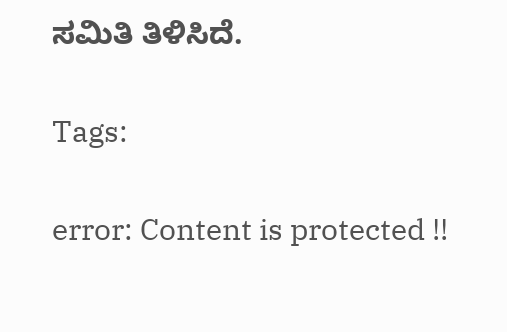ಸಮಿತಿ ತಿಳಿಸಿದೆ.

Tags:

error: Content is protected !!